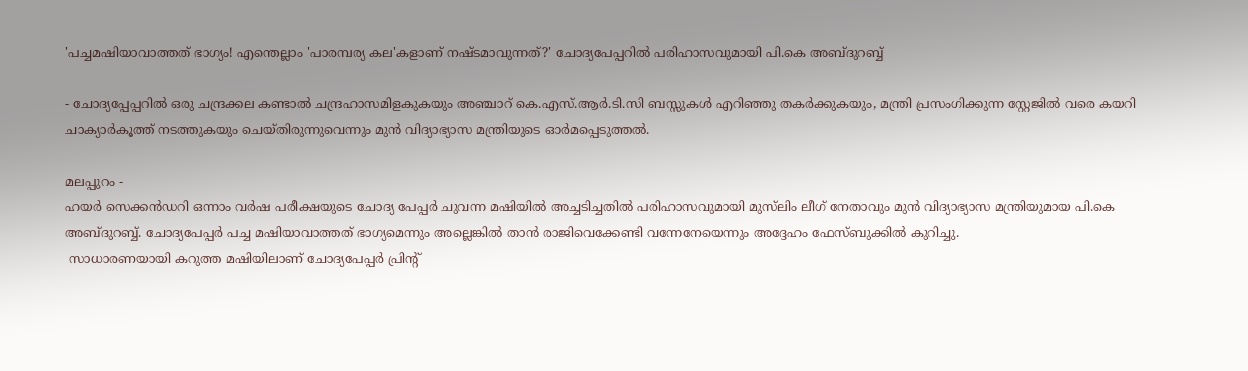'പച്ചമഷിയാവാത്തത് ഭാഗ്യം! എന്തെല്ലാം 'പാരമ്പര്യ കല'കളാണ് നഷ്ടമാവുന്നത്?' ചോദ്യപേപ്പറിൽ പരിഹാസവുമായി പി.കെ അബ്ദുറബ്ബ്

- ചോദ്യപ്പേപ്പറിൽ ഒരു ചന്ദ്രക്കല കണ്ടാൽ ചന്ദ്രഹാസമിളകുകയും അഞ്ചാറ് കെ.എസ്.ആർ.ടി.സി ബസ്സുകൾ എറിഞ്ഞു തകർക്കുകയും, മന്ത്രി പ്രസംഗിക്കുന്ന സ്റ്റേജിൽ വരെ കയറി ചാക്യാർകൂത്ത് നടത്തുകയും ചെയ്തിരുന്നുവെന്നും മുൻ വിദ്യാഭ്യാസ മന്ത്രിയുടെ ഓർമപ്പെടുത്തൽ.

മലപ്പുറം -
ഹയർ സെക്കൻഡറി ഒന്നാം വർഷ പരീക്ഷയുടെ ചോദ്യ പേപ്പർ ചുവന്ന മഷിയിൽ അച്ചടിച്ചതിൽ പരിഹാസവുമായി മുസ്‌ലിം ലീഗ് നേതാവും മുൻ വിദ്യാഭ്യാസ മന്ത്രിയുമായ പി.കെ അബ്ദുറബ്ബ്. ചോദ്യപേപ്പർ പച്ച മഷിയാവാത്തത് ഭാഗ്യമെന്നും അല്ലെങ്കിൽ താൻ രാജിവെക്കേണ്ടി വന്നേനേയെന്നും അദ്ദേഹം ഫേസ്ബുക്കിൽ കുറിച്ചു.
 സാധാരണയായി കറുത്ത മഷിയിലാണ് ചോദ്യപേപ്പർ പ്രിന്റ്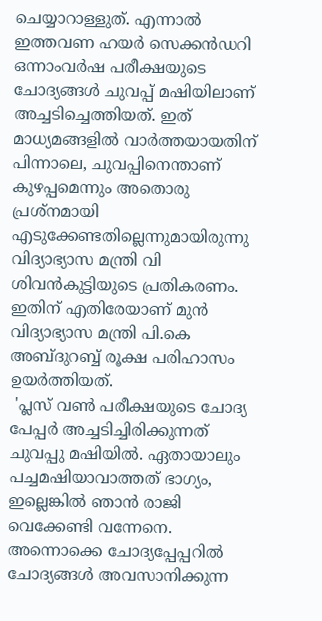ചെയ്യാറാള്ളുത്. എന്നാൽ ഇത്തവണ ഹയർ സെക്കൻഡറി ഒന്നാംവർഷ പരീക്ഷയുടെ ചോദ്യങ്ങൾ ചുവപ്പ് മഷിയിലാണ് അച്ചടിച്ചെത്തിയത്. ഇത് മാധ്യമങ്ങളിൽ വാർത്തയായതിന് പിന്നാലെ, ചുവപ്പിനെന്താണ് കുഴപ്പമെന്നും അതൊരു പ്രശ്‌നമായി എടുക്കേണ്ടതില്ലെന്നുമായിരുന്നു വിദ്യാഭ്യാസ മന്ത്രി വി ശിവൻകുട്ടിയുടെ പ്രതികരണം. ഇതിന് എതിരേയാണ് മുൻ വിദ്യാഭ്യാസ മന്ത്രി പി.കെ അബ്ദുറബ്ബ് രൂക്ഷ പരിഹാസം ഉയർത്തിയത്.
 'പ്ലസ് വൺ പരീക്ഷയുടെ ചോദ്യ പേപ്പർ അച്ചടിച്ചിരിക്കുന്നത് ചുവപ്പു മഷിയിൽ. ഏതായാലും പച്ചമഷിയാവാത്തത് ഭാഗ്യം, ഇല്ലെങ്കിൽ ഞാൻ രാജി വെക്കേണ്ടി വന്നേനെ. അന്നൊക്കെ ചോദ്യപ്പേപ്പറിൽ ചോദ്യങ്ങൾ അവസാനിക്കുന്ന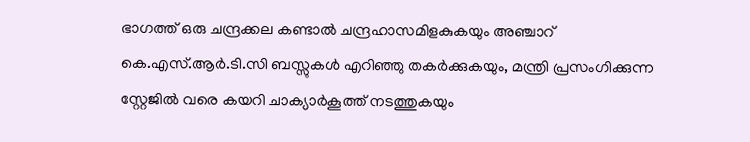ഭാഗത്ത് ഒരു ചന്ദ്രക്കല കണ്ടാൽ ചന്ദ്രഹാസമിളകുകയും അഞ്ചാറ് കെ.എസ്.ആർ.ടി.സി ബസ്സുകൾ എറിഞ്ഞു തകർക്കുകയും, മന്ത്രി പ്രസംഗിക്കുന്ന സ്റ്റേജിൽ വരെ കയറി ചാക്യാർകൂത്ത് നടത്തുകയും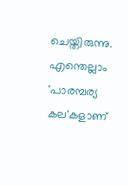ചെയ്തിരുന്നു. എന്തെല്ലാം 'പാരമ്പര്യ കല'കളാണ്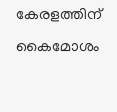കേരളത്തിന് കൈമോശം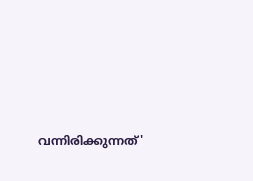വന്നിരിക്കുന്നത്'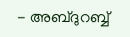- അബ്ദുറബ്ബ്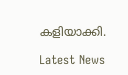കളിയാക്കി.

Latest News